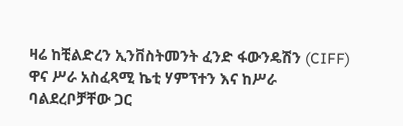ዛሬ ከቺልድረን ኢንቨስትመንት ፈንድ ፋውንዴሽን (CIFF) ዋና ሥራ አስፈጻሚ ኬቲ ሃምፕተን እና ከሥራ ባልደረቦቻቸው ጋር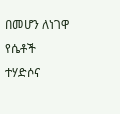በመሆን ለነገዋ የሴቶች ተሃድሶና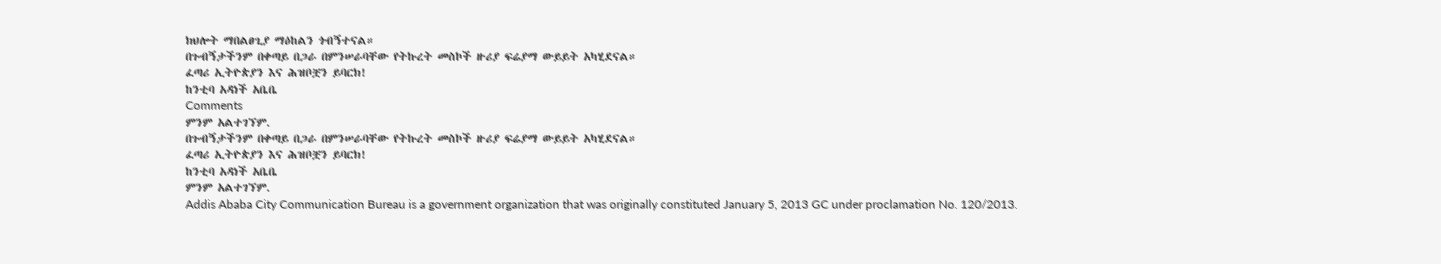ክህሎት ማበልፀጊያ ማዕከልን ጎብኝተናል።
በጉብኝታችንም በቀጣይ በጋራ በምንሠራባቸው የትኩረት መስኮች ዙሪያ ፍሬያማ ውይይት አካሂደናል።
ፈጣሪ ኢትዮጵያን እና ሕዝቦቿን ይባርክ!
ከንቲባ አዳነች አቤቤ
Comments
ምንም አልተገኘም.
በጉብኝታችንም በቀጣይ በጋራ በምንሠራባቸው የትኩረት መስኮች ዙሪያ ፍሬያማ ውይይት አካሂደናል።
ፈጣሪ ኢትዮጵያን እና ሕዝቦቿን ይባርክ!
ከንቲባ አዳነች አቤቤ
ምንም አልተገኘም.
Addis Ababa City Communication Bureau is a government organization that was originally constituted January 5, 2013 GC under proclamation No. 120/2013.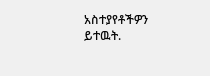አስተያየቶችዎን ይተዉት.